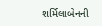શર્મિલાબેનની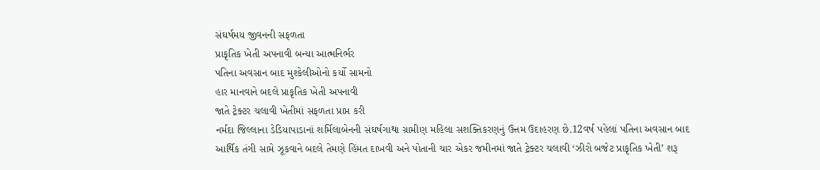સંઘર્ષમય જીવનની સફળતા
પ્રાકૃતિક ખેતી અપનાવી બન્યા આત્મનિર્ભર
પતિના અવસાન બાદ મુશ્કેલીઓનો કર્યો સામનો
હાર માનવાને બદલે પ્રાકૃતિક ખેતી અપનાવી
જાતે ટ્રેક્ટર ચલાવી ખેતીમાં સફળતા પ્રાપ્ત કરી
નર્મદા જિલ્લાના ડેડિયાપાડાનાં શર્મિલાબેનની સંઘર્ષગાથા ગ્રામીણ મહિલા સશક્તિકરણનું ઉત્તમ ઉદાહરણ છે.12વર્ષ પહેલાં પતિના અવસાન બાદ આર્થિક તંગી સામે ઝૂકવાને બદલે તેમણે હિંમત દાખવી અને પોતાની ચાર એકર જમીનમાં જાતે ટ્રેક્ટર ચલાવી ‘ઝીરો બજેટ પ્રાકૃતિક ખેતી’ શરૂ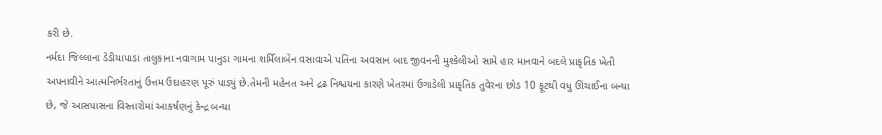કરી છે.
નર્મદા જિલ્લાના ડેડીયાપાડા તાલુકાના નવાગામ પાનુડા ગામના શર્મિલાબેન વસાવાએ પતિના અવસાન બાદ જીવનની મુશ્કેલીઓ સામે હાર માનવાને બદલે પ્રાકૃતિક ખેતી અપનાવીને આત્મનિર્ભરતાનું ઉત્તમ ઉદાહરણ પૂરું પાડ્યું છે.તેમની મહેનત અને દ્રઢ નિશ્ચયના કારણે ખેતરમાં ઉગાડેલી પ્રાકૃતિક તુવેરના છોડ 10 ફૂટથી વધુ ઊંચાઈના બન્યા છે, જે આસપાસના વિસ્તારોમાં આકર્ષણનું કેન્દ્ર બન્યા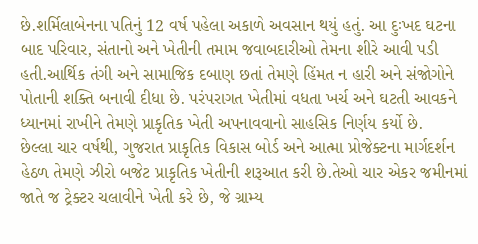છે.શર્મિલાબેનના પતિનું 12 વર્ષ પહેલા અકાળે અવસાન થયું હતું. આ દુઃખદ ઘટના બાદ પરિવાર, સંતાનો અને ખેતીની તમામ જવાબદારીઓ તેમના શીરે આવી પડી હતી.આર્થિક તંગી અને સામાજિક દબાણ છતાં તેમણે હિંમત ન હારી અને સંજોગોને પોતાની શક્તિ બનાવી દીધા છે. પરંપરાગત ખેતીમાં વધતા ખર્ચ અને ઘટતી આવકને ધ્યાનમાં રાખીને તેમણે પ્રાકૃતિક ખેતી અપનાવવાનો સાહસિક નિર્ણય કર્યો છે.
છેલ્લા ચાર વર્ષથી, ગુજરાત પ્રાકૃતિક વિકાસ બોર્ડ અને આત્મા પ્રોજેક્ટના માર્ગદર્શન હેઠળ તેમણે ઝીરો બજેટ પ્રાકૃતિક ખેતીની શરૂઆત કરી છે.તેઓ ચાર એકર જમીનમાં જાતે જ ટ્રેક્ટર ચલાવીને ખેતી કરે છે, જે ગ્રામ્ય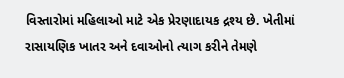વિસ્તારોમાં મહિલાઓ માટે એક પ્રેરણાદાયક દ્રશ્ય છે. ખેતીમાં રાસાયણિક ખાતર અને દવાઓનો ત્યાગ કરીને તેમણે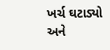ખર્ચ ઘટાડ્યો અને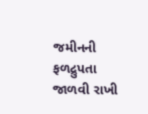જમીનની ફળદ્રુપતા જાળવી રાખી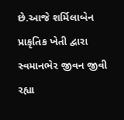છે.આજે શર્મિલાબેન પ્રાકૃતિક ખેતી દ્વારા સ્વમાનભેર જીવન જીવી રહ્યા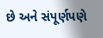છે અને સંપૂર્ણપણે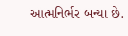આત્મનિર્ભર બન્યા છે.